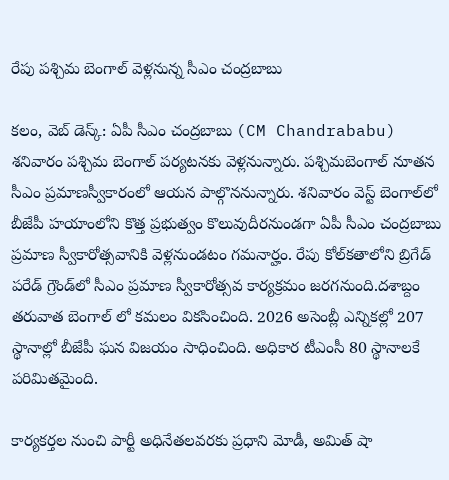రేపు పశ్చిమ బెంగాల్ వెళ్లనున్న సీఎం చంద్రబాబు

కలం, వెబ్ డెస్క్: ఏపీ సీఎం చంద్రబాబు (CM Chandrababu) శనివారం పశ్చిమ బెంగాల్ పర్యటనకు వెళ్లనున్నారు. పశ్చిమబెంగాల్ నూతన సీఎం ప్రమాణస్వీకారంలో ఆయన పాల్గొననున్నారు. శనివారం వెస్ట్ బెంగాల్‌లో బీజేపీ హయాంలోని కొత్త ప్రభుత్వం కొలువుదీరనుండగా ఏపీ సీఎం చంద్రబాబు ప్రమాణ స్వీకారోత్సవానికి వెళ్లనుండటం గమనార్హం. రేపు కోల్‌కతాలోని బ్రిగేడ్ పరేడ్ గ్రౌండ్‌లో సీఎం ప్రమాణ స్వీకారోత్సవ కార్యక్రమం జరగనుంది.దశాబ్దం తరువాత బెంగాల్ లో కమలం వికసించింది. 2026 అసెంబ్లీ ఎన్నికల్లో 207 స్థానాల్లో బీజేపీ ఘన విజయం సాధించింది. అధికార టీఎంసీ 80 స్థానాలకే పరిమితమైంది.

కార్యకర్తల నుంచి పార్టీ అధినేతలవరకు ప్రధాని మోడీ, అమిత్ షా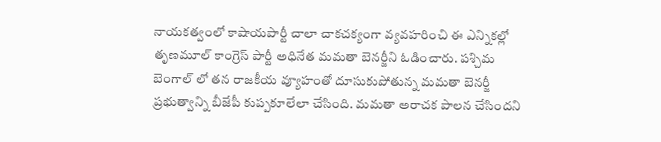నాయకత్వంలో కాషాయపార్టీ చాలా చాకచక్యంగా వ్యవహరించి ఈ ఎన్నికల్లో తృణమూల్ కాంగ్రెస్ పార్టీ అధినేత మమతా బెనర్జీని ఓడించారు. పశ్చిమ బెంగాల్ లో తన రాజకీయ వ్యూహంతో దూసుకుపోతున్న మమతా బెనర్జీ ప్రభుత్వాన్ని బీజేపీ కుప్పకూలేలా చేసింది. మమతా అరాచక పాలన చేసిందని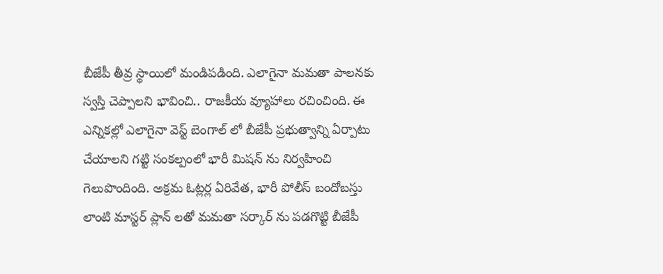బీజేపీ తీవ్ర స్థాయిలో మండిపడింది. ఎలాగైనా మమతా పాలనకు స్వస్తి చెప్పాలని భావించి.. రాజకీయ వ్యూహాలు రచించింది. ఈ ఎన్నికల్లో ఎలాగైనా వెస్ట్ బెంగాల్ లో బీజేపీ ప్రభుత్వాన్ని ఏర్పాటు చేయాలని గట్టి సంకల్పంలో భారీ మిషన్ ను నిర్వహించి గెలుపొందింది. అక్రమ ఓట్లర్ల ఏరివేత, భారీ పోలీస్ బందోబస్తు లాంటి మాస్టర్ ప్లాన్ లతో మమతా సర్కార్ ను పడగొట్టి బీజేపీ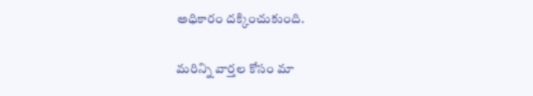అధికారం దక్కించుకుంది.

మ‌రిన్ని వార్త‌ల కోసం మా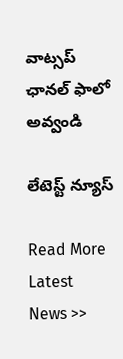వాట్స‌ప్ ఛాన‌ల్ ఫాలో అవ్వండి

లేటెస్ట్ న్యూస్‌

Read More Latest News >>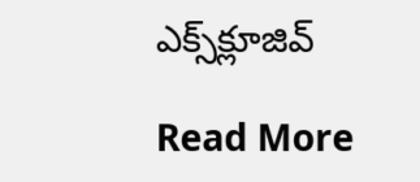ఎక్స్‌క్లూజివ్‌

Read More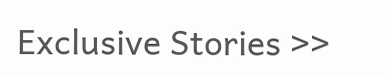Exclusive Stories >>